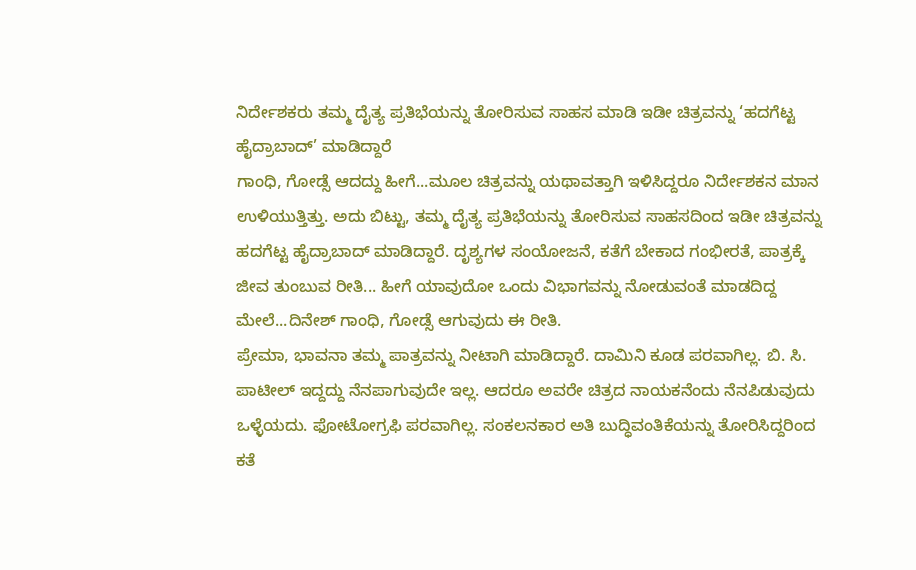ನಿರ್ದೇಶಕರು ತಮ್ಮ ದೈತ್ಯ ಪ್ರತಿಭೆಯನ್ನು ತೋರಿಸುವ ಸಾಹಸ ಮಾಡಿ ಇಡೀ ಚಿತ್ರವನ್ನು ‘ಹದಗೆಟ್ಟ ಹೈದ್ರಾಬಾದ್’ ಮಾಡಿದ್ದಾರೆ
ಗಾಂಧಿ, ಗೋಡ್ಸೆ ಆದದ್ದು ಹೀಗೆ...ಮೂಲ ಚಿತ್ರವನ್ನು ಯಥಾವತ್ತಾಗಿ ಇಳಿಸಿದ್ದರೂ ನಿರ್ದೇಶಕನ ಮಾನ ಉಳಿಯುತ್ತಿತ್ತು. ಅದು ಬಿಟ್ಟು, ತಮ್ಮ ದೈತ್ಯ ಪ್ರತಿಭೆಯನ್ನು ತೋರಿಸುವ ಸಾಹಸದಿಂದ ಇಡೀ ಚಿತ್ರವನ್ನು ಹದಗೆಟ್ಟ ಹೈದ್ರಾಬಾದ್ ಮಾಡಿದ್ದಾರೆ. ದೃಶ್ಯಗಳ ಸಂಯೋಜನೆ, ಕತೆಗೆ ಬೇಕಾದ ಗಂಭೀರತೆ, ಪಾತ್ರಕ್ಕೆ ಜೀವ ತುಂಬುವ ರೀತಿ... ಹೀಗೆ ಯಾವುದೋ ಒಂದು ವಿಭಾಗವನ್ನು ನೋಡುವಂತೆ ಮಾಡದಿದ್ದ ಮೇಲೆ...ದಿನೇಶ್ ಗಾಂಧಿ, ಗೋಡ್ಸೆ ಆಗುವುದು ಈ ರೀತಿ.
ಪ್ರೇಮಾ, ಭಾವನಾ ತಮ್ಮ ಪಾತ್ರವನ್ನು ನೀಟಾಗಿ ಮಾಡಿದ್ದಾರೆ. ದಾಮಿನಿ ಕೂಡ ಪರವಾಗಿಲ್ಲ. ಬಿ. ಸಿ. ಪಾಟೀಲ್ ಇದ್ದದ್ದು ನೆನಪಾಗುವುದೇ ಇಲ್ಲ. ಆದರೂ ಅವರೇ ಚಿತ್ರದ ನಾಯಕನೆಂದು ನೆನಪಿಡುವುದು ಒಳ್ಳೆಯದು. ಫೋಟೋಗ್ರಫಿ ಪರವಾಗಿಲ್ಲ. ಸಂಕಲನಕಾರ ಅತಿ ಬುದ್ಧಿವಂತಿಕೆಯನ್ನು ತೋರಿಸಿದ್ದರಿಂದ ಕತೆ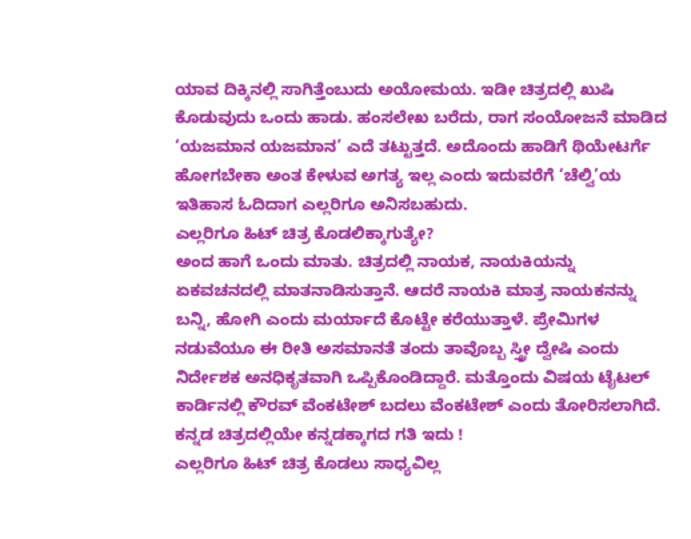ಯಾವ ದಿಕ್ಕಿನಲ್ಲಿ ಸಾಗಿತ್ತೆಂಬುದು ಅಯೋಮಯ. ಇಡೀ ಚಿತ್ರದಲ್ಲಿ ಖುಷಿ ಕೊಡುವುದು ಒಂದು ಹಾಡು. ಹಂಸಲೇಖ ಬರೆದು, ರಾಗ ಸಂಯೋಜನೆ ಮಾಡಿದ ‘ಯಜಮಾನ ಯಜಮಾನ’ ಎದೆ ತಟ್ಟುತ್ತದೆ. ಅದೊಂದು ಹಾಡಿಗೆ ಥಿಯೇಟರ್ಗೆ ಹೋಗಬೇಕಾ ಅಂತ ಕೇಳುವ ಅಗತ್ಯ ಇಲ್ಲ ಎಂದು ಇದುವರೆಗೆ ‘ಚೆಲ್ವಿ’ಯ ಇತಿಹಾಸ ಓದಿದಾಗ ಎಲ್ಲರಿಗೂ ಅನಿಸಬಹುದು.
ಎಲ್ಲರಿಗೂ ಹಿಟ್ ಚಿತ್ರ ಕೊಡಲಿಕ್ಕಾಗುತ್ಯೇ?
ಅಂದ ಹಾಗೆ ಒಂದು ಮಾತು. ಚಿತ್ರದಲ್ಲಿ ನಾಯಕ, ನಾಯಕಿಯನ್ನು ಏಕವಚನದಲ್ಲಿ ಮಾತನಾಡಿಸುತ್ತಾನೆ. ಆದರೆ ನಾಯಕಿ ಮಾತ್ರ ನಾಯಕನನ್ನು ಬನ್ನಿ, ಹೋಗಿ ಎಂದು ಮರ್ಯಾದೆ ಕೊಟ್ಟೇ ಕರೆಯುತ್ತಾಳೆ. ಪ್ರೇಮಿಗಳ ನಡುವೆಯೂ ಈ ರೀತಿ ಅಸಮಾನತೆ ತಂದು ತಾವೊಬ್ಬ ಸ್ತ್ರೀ ದ್ವೇಷಿ ಎಂದು ನಿರ್ದೇಶಕ ಅನಧಿಕೃತವಾಗಿ ಒಪ್ಪಿಕೊಂಡಿದ್ದಾರೆ. ಮತ್ತೊಂದು ವಿಷಯ ಟೈಟಲ್ ಕಾರ್ಡಿನಲ್ಲಿ ಕೌರವ್ ವೆಂಕಟೇಶ್ ಬದಲು ವೆಂಕಟೇಶ್ ಎಂದು ತೋರಿಸಲಾಗಿದೆ. ಕನ್ನಡ ಚಿತ್ರದಲ್ಲಿಯೇ ಕನ್ನಡಕ್ಕಾಗದ ಗತಿ ಇದು !
ಎಲ್ಲರಿಗೂ ಹಿಟ್ ಚಿತ್ರ ಕೊಡಲು ಸಾಧ್ಯವಿಲ್ಲ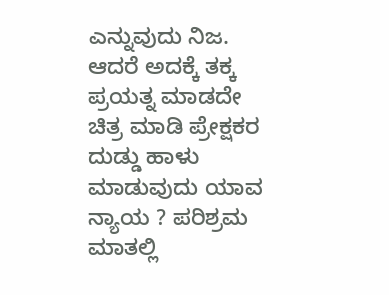ಎನ್ನುವುದು ನಿಜ. ಆದರೆ ಅದಕ್ಕೆ ತಕ್ಕ ಪ್ರಯತ್ನ ಮಾಡದೇ ಚಿತ್ರ ಮಾಡಿ ಪ್ರೇಕ್ಷಕರ ದುಡ್ಡು ಹಾಳು ಮಾಡುವುದು ಯಾವ ನ್ಯಾಯ ? ಪರಿಶ್ರಮ ಮಾತಲ್ಲಿ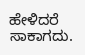ಹೇಳಿದರೆ ಸಾಕಾಗದು.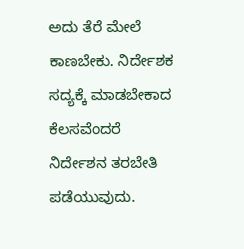ಅದು ತೆರೆ ಮೇಲೆ ಕಾಣಬೇಕು. ನಿರ್ದೇಶಕ ಸದ್ಯಕ್ಕೆ ಮಾಡಬೇಕಾದ ಕೆಲಸವೆಂದರೆ ನಿರ್ದೇಶನ ತರಬೇತಿ ಪಡೆಯುವುದು.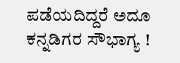ಪಡೆಯದಿದ್ದರೆ ಅದೂ ಕನ್ನಡಿಗರ ಸೌಭಾಗ್ಯ !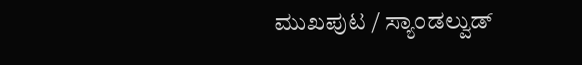ಮುಖಪುಟ / ಸ್ಯಾಂಡಲ್ವುಡ್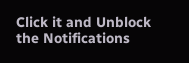Click it and Unblock the Notifications